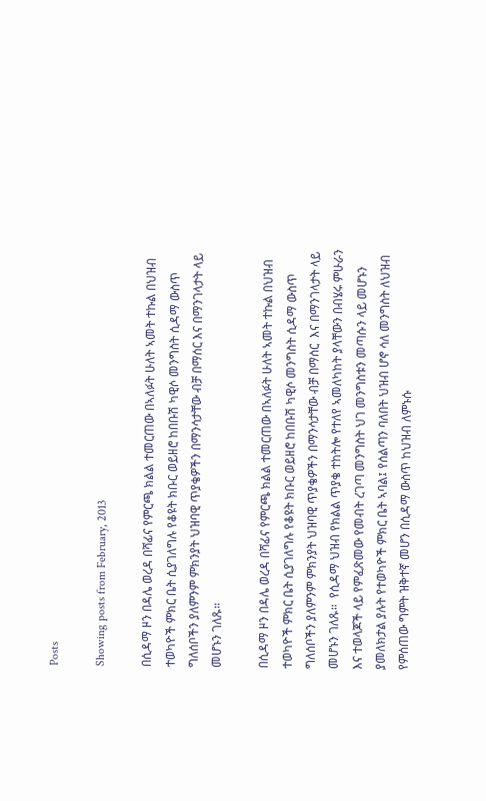Posts

Showing posts from February, 2013

በሲዳማ ዞን በዳሌ ወረዳ በሻፊና የምርጫ ክልል ተመርጠው በኣለፉት ሁለት ኣመት ተኩል በህዝብ ተወካዮች ምክር ቤት ሲያገለግሉ የቆዩት ክቡር ወይዘሮ ከበቡሽ ካዊሶ መንግስት ሲዳማ ውስጥ ግለሰቦችን ያለምንም ምክንያት ህዝባዊ ጥያቄዎችን በማንሳታቸው ብቻ በማሰር እና በማንገላታት ላይ መሆኑን ገለጹ።

በሲዳማ ዞን በዳሌ ወረዳ በሻፊና የምርጫ ክልል ተመርጠው በኣለፉት ሁለት ኣመት ተኩል በህዝብ ተወካዮች ምክር ቤት ሲያገለግሉ የቆዩት ክቡር ወይዘሮ ከበቡሽ ካዊሶ መንግስት ሲዳማ ውስጥ ግለሰቦችን ያለምንም ምክንያት ህዝባዊ ጥያቄዎችን በማንሳታቸው ብቻ በማሰር  እና በማንገላታት ላይ መሆኑን ገለጹ።  የሲዳማ ህዝብ የክልል ጥያቄ ተከትሎ የተለየ ኣመለካከት ያላቸውን በብሄሩ ምሁራን እና ተወላጆች ላይ የምፈጽመው የመብት ረገጣ መንግስት ህገ መንግስቱን መጣሱን ላይ መሆኑን ያመለክታል ያሉት የተወካዮች ምክር ቤት ኣባል፤ የሰልጣን ባለበት ህዝብ ሆኖ ሳለ መንግስት ለህዝብ የምሰጠው ግምት ዝቅተኛ መሆን በሲዳማ ውስጥ ከህዝብ ለምኑሱ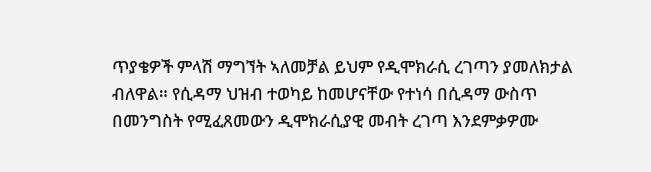ጥያቄዎች ምላሽ ማግኘት ኣለመቻል ይህም የዲሞክራሲ ረገጣን ያመለክታል ብለዋል። የሲዳማ ህዝብ ተወካይ ከመሆናቸው የተነሳ በሲዳማ ውስጥ በመንግስት የሚፈጸመውን ዲሞክራሲያዊ መብት ረገጣ እንደምቃዎሙ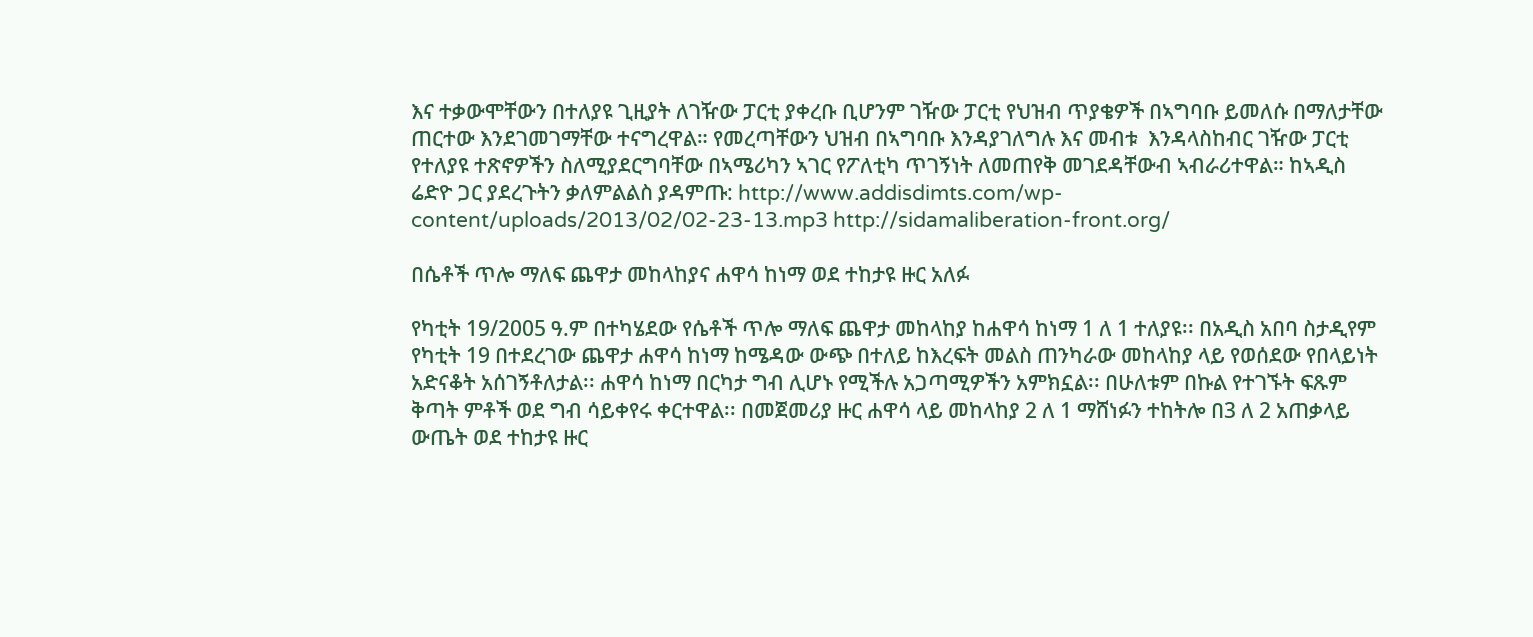እና ተቃውሞቸውን በተለያዩ ጊዚያት ለገዥው ፓርቲ ያቀረቡ ቢሆንም ገዥው ፓርቲ የህዝብ ጥያቄዎች በኣግባቡ ይመለሱ በማለታቸው ጠርተው እንደገመገማቸው ተናግረዋል። የመረጣቸውን ህዝብ በኣግባቡ እንዳያገለግሉ እና መብቱ  እንዳላስከብር ገዥው ፓርቲ የተለያዩ ተጽኖዎችን ስለሚያደርግባቸው በኣሜሪካን ኣገር የፖለቲካ ጥገኝነት ለመጠየቅ መገደዳቸውብ ኣብራሪተዋል። ከኣዲስ ሬድዮ ጋር ያደረጉትን ቃለምልልስ ያዳምጡ: http://www.addisdimts.com/wp-content/uploads/2013/02/02-23-13.mp3 http://sidamaliberation-front.org/

በሴቶች ጥሎ ማለፍ ጨዋታ መከላከያና ሐዋሳ ከነማ ወደ ተከታዩ ዙር አለፉ

የካቲት 19/2005 ዓ.ም በተካሄደው የሴቶች ጥሎ ማለፍ ጨዋታ መከላከያ ከሐዋሳ ከነማ 1 ለ 1 ተለያዩ፡፡ በአዲስ አበባ ስታዲየም የካቲት 19 በተደረገው ጨዋታ ሐዋሳ ከነማ ከሜዳው ውጭ በተለይ ከእረፍት መልስ ጠንካራው መከላከያ ላይ የወሰደው የበላይነት አድናቆት አሰገኝቶለታል፡፡ ሐዋሳ ከነማ በርካታ ግብ ሊሆኑ የሚችሉ አጋጣሚዎችን አምክኗል፡፡ በሁለቱም በኩል የተገኙት ፍጹም ቅጣት ምቶች ወደ ግብ ሳይቀየሩ ቀርተዋል፡፡ በመጀመሪያ ዙር ሐዋሳ ላይ መከላከያ 2 ለ 1 ማሸነፉን ተከትሎ በ3 ለ 2 አጠቃላይ ውጤት ወደ ተከታዩ ዙር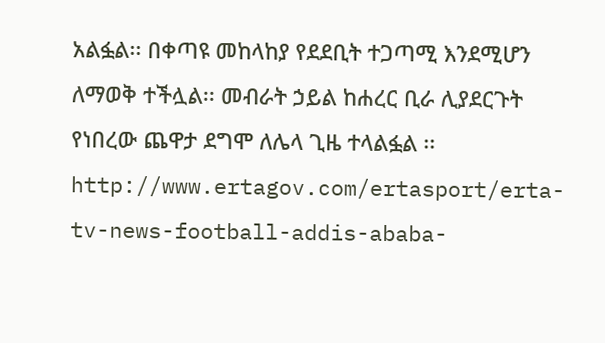አልፏል፡፡ በቀጣዩ መከላከያ የደደቢት ተጋጣሚ እንደሚሆን ለማወቅ ተችሏል፡፡ መብራት ኃይል ከሐረር ቢራ ሊያደርጉት የነበረው ጨዋታ ደግሞ ለሌላ ጊዜ ተላልፏል ፡፡ http://www.ertagov.com/ertasport/erta-tv-news-football-addis-ababa-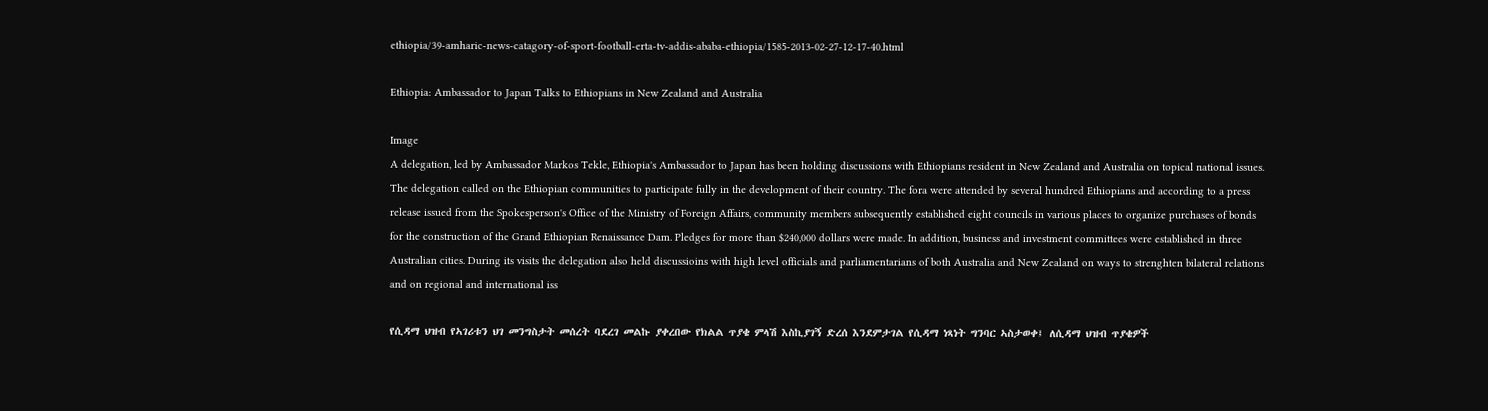ethiopia/39-amharic-news-catagory-of-sport-football-erta-tv-addis-ababa-ethiopia/1585-2013-02-27-12-17-40.html

Ethiopia: Ambassador to Japan Talks to Ethiopians in New Zealand and Australia

Image
A delegation, led by Ambassador Markos Tekle, Ethiopia's Ambassador to Japan has been holding discussions with Ethiopians resident in New Zealand and Australia on topical national issues. The delegation called on the Ethiopian communities to participate fully in the development of their country. The fora were attended by several hundred Ethiopians and according to a press release issued from the Spokesperson's Office of the Ministry of Foreign Affairs, community members subsequently established eight councils in various places to organize purchases of bonds for the construction of the Grand Ethiopian Renaissance Dam. Pledges for more than $240,000 dollars were made. In addition, business and investment committees were established in three Australian cities. During its visits the delegation also held discussioins with high level officials and parliamentarians of both Australia and New Zealand on ways to strenghten bilateral relations and on regional and international iss

የሲዳማ ህዝብ የኣገሪቱን ህገ መንግስታት መሰረት ባደረገ መልኩ ያቀረበው የክልል ጥያቄ ምላሽ እስኪያገኝ ድረሰ እንደምታገል የሲዳማ ነጻነት ግንባር ኣስታወቀ፤ ለሲዳማ ህዝብ ጥያቄዎች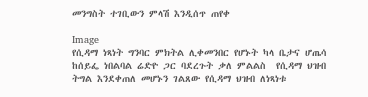መንግስት ተገቢውን ምላሽ እንዲሰጥ ጠየቀ

Image
የሲዳማ ነጻነት ግንባር ምክትል ሊቀመንበር የሆኑት ካላ ቤታና ሆጤሳ ከሰይፌ ነበልባል ሬድዮ ጋር ባደረጉት ቃለ ምልልስ  የሲዳማ ህዝብ ትግል እንደቀጠለ መሆኑን ገልጸው የሲዳማ ህዝብ ለነጻነቱ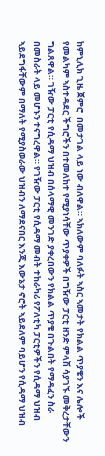ከምኒሊክ ጊዜ ጀምሮ  በመታገል ላይ ነው ብለዋል። ኣክለውም ባለፉት ኣስር ኣመታት የክልል ጥያቄን እና ሌሎች የመልካም ኣስተዳደር ችግሮችን በተመለከተ የሚያነሳቸው ጥያቀዎች በግዥው ፓርቲ ዘንድ ምላሽ ሳያገኙ መቅረታቸውን ግልጸዋል። ገዥው ፓርቲ የሲዳማ ህዝብ በሰላማዊ መንገድ ያቀረበውን የክልል ጥያቄ በጉልበት የማዳፈን ስራ በመስራት ላይ መሆኑን ተናግረዋል። የገዥው ፓርቲ የሲዳማ መብት ተከራካሪ የፖለቲካ ፓርቲዎችን የሲዳማ ህዝብ ኣይደግፋቸውም በማለት የሚያስወራው ህዝብን ለማደናበር እንጂ እውኔታ ኖሮት ኣይደለም ባይሆን የሲዳማ ህዝብ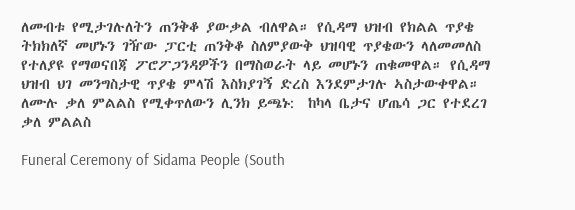ለመብቱ የሚታገሉለትን ጠንቅቆ ያውቃል ብለዋል። የሲዳማ ህዝብ የክልል ጥያቄ ትክክለኛ መሆኑን ገዥው ፓርቲ ጠንቅቆ ስለምያውቅ ህዝባዊ ጥያቄውን ላለመመለስ የተለያዩ የማወናበጃ ፖሮፖጋንዳዎችን በማስወራት ላይ መሆኑን ጠቁመዋል። የሲዳማ ህዝብ ህገ መንግስታዊ ጥያቄ ምላሽ እስክያገኝ ድረስ እንደምታገሉ ኣስታውቀዋል።  ለሙሉ ቃለ ምልልስ የሚቀጥለውን ሊንክ ይጫኑ:  ከካላ ቤታና ሆጤሳ ጋር የተደረገ ቃለ ምልልስ

Funeral Ceremony of Sidama People (South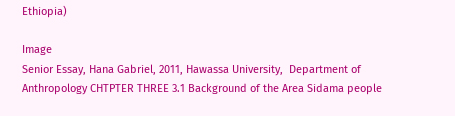Ethiopia)

Image
Senior Essay, Hana Gabriel, 2011, Hawassa University,  Department of Anthropology CHTPTER THREE 3.1 Background of the Area Sidama people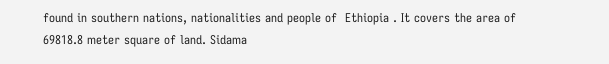found in southern nations, nationalities and people of  Ethiopia . It covers the area of 69818.8 meter square of land. Sidama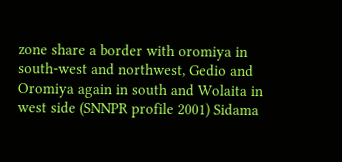zone share a border with oromiya in south-west and northwest, Gedio and Oromiya again in south and Wolaita in west side (SNNPR profile 2001) Sidama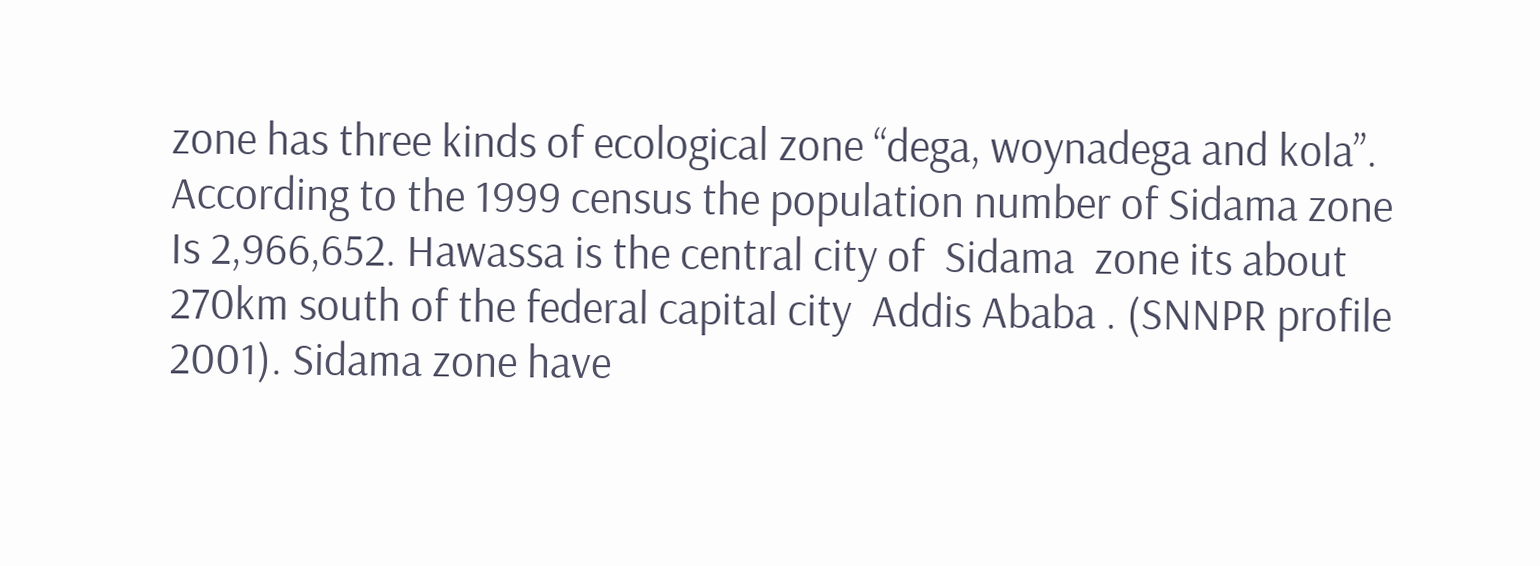zone has three kinds of ecological zone “dega, woynadega and kola”. According to the 1999 census the population number of Sidama zone Is 2,966,652. Hawassa is the central city of  Sidama  zone its about 270km south of the federal capital city  Addis Ababa . (SNNPR profile 2001). Sidama zone have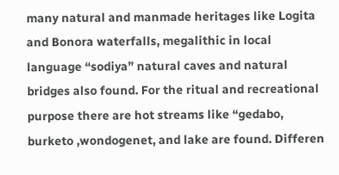many natural and manmade heritages like Logita and Bonora waterfalls, megalithic in local language “sodiya” natural caves and natural bridges also found. For the ritual and recreational purpose there are hot streams like “gedabo, burketo ,wondogenet, and lake are found. Differen